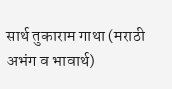सार्थ तुकाराम गाथा (मराठी अभंग व भावार्थ)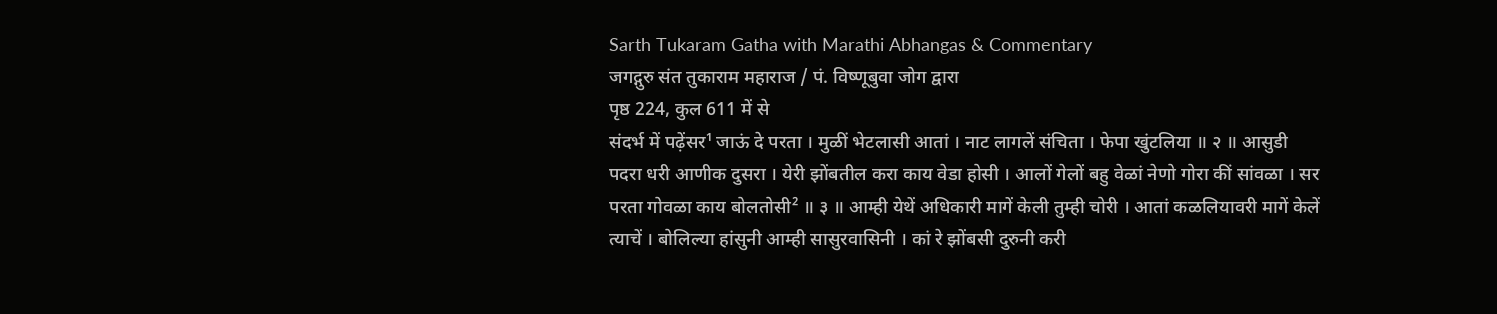Sarth Tukaram Gatha with Marathi Abhangas & Commentary
जगद्गुरु संत तुकाराम महाराज / पं. विष्णूबुवा जोग द्वारा
पृष्ठ 224, कुल 611 में से
संदर्भ में पढ़ेंसर¹ जाऊं दे परता । मुळीं भेटलासी आतां । नाट लागलें संचिता । फेपा खुंटलिया ॥ २ ॥ आसुडी पदरा धरी आणीक दुसरा । येरी झोंबतील करा काय वेडा होसी । आलों गेलों बहु वेळां नेणो गोरा कीं सांवळा । सर परता गोवळा काय बोलतोसी² ॥ ३ ॥ आम्ही येथें अधिकारी मागें केली तुम्ही चोरी । आतां कळलियावरी मागें केलें त्याचें । बोलिल्या हांसुनी आम्ही सासुरवासिनी । कां रे झोंबसी दुरुनी करी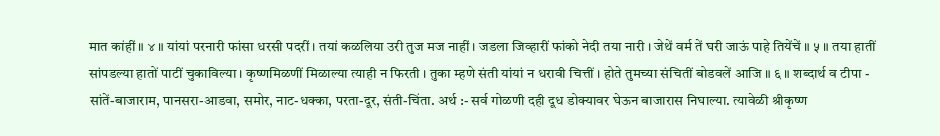मात कांहीं ॥ ४ ॥ यांयां परनारी फांसा धरसी पदरीं । तयां कळलिया उरी तुज मज नाहीं । जडला जिव्हारीं फांको नेदी तया नारी । जेथें वर्म तें घरी जाऊं पाहे तियेंचें ॥ ५ ॥ तया हातीं सांपडल्या हातों पाटीं चुकाविल्या । कृष्णमिळणीं मिळाल्या त्याही न फिरती । तुका म्हणे संती यांयां न धरावी चित्तीं । होते तुमच्या संचितीं बोडवलें आजि ॥ ६ ॥ शब्दार्थ व टीपा - सांतें-बाजाराम, पानसरा-आडवा, समोर, नाट-धक्का, परता-दूर, संती-चिंता. अर्थ :- सर्व गोळणी दही दूध डोक्यावर घेऊन बाजारास निघाल्या. त्यावेळी श्रीकृष्ण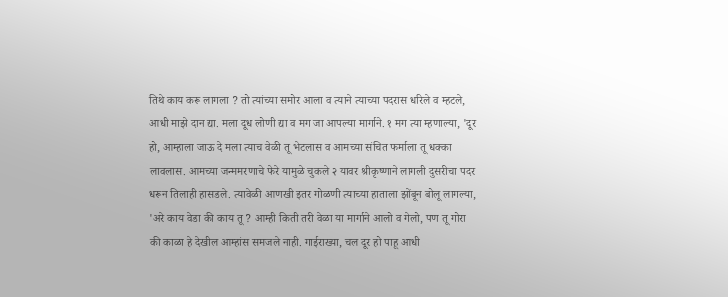तिथे काय करू लागला ? तो त्यांच्या समोर आला व त्याने त्याच्या पदरास धरिले व म्हटले, आधी माझे दान द्या. मला दूध लोणी द्या व मग जा आपल्या मार्गाने. १ मग त्या म्हणाल्या, 'दूर हो, आम्हाला जाऊ दे मला त्याच वेळी तू भेटलास व आमच्या संचित फर्माला तू धक्का लावलास. आमच्या जन्ममरणाचे फेरे यामुळे चुकले २ यावर श्रीकृष्णाने लागली दुसरीचा पदर धरून तिलाही हासडले. त्यावेळी आणखी इतर गोळणी त्याच्या हाताला झोंबून बोलू लागल्या, 'अरे काय वेडा की काय तू ? आम्ही किती तरी वेळा या मार्गाने आलो व गेलो, पण तू गोरा की काळा हे देखील आम्हांस समजले नाही. गाईराख्या, चल दूर हो पाहू आधी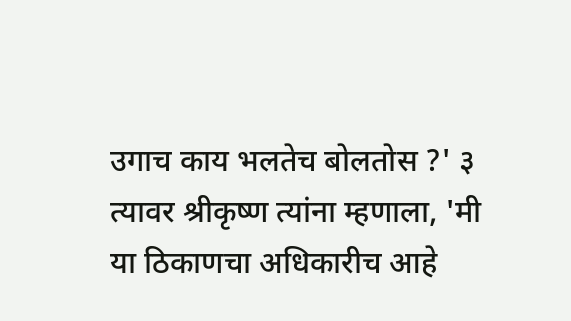उगाच काय भलतेच बोलतोस ?' ३ त्यावर श्रीकृष्ण त्यांना म्हणाला, 'मी या ठिकाणचा अधिकारीच आहे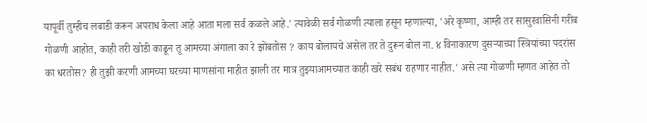यापूर्वी तुम्हीच लबाडी करून अपराध केला आहे आता मला सर्व कळले आहे.' त्यावेळी सर्व गोळणी त्याला हसून म्हणाल्या, 'अरे कृष्णा, आम्ही तर सासुरवासिनी गरीब गोळणी आहोत, काही तरी खोडी काढून तू आमच्या अंगाला का रे झोंबतोस ? काय बोलायचे असेल तर ते दुरून बोल ना. ४ विनाकारण दुसऱ्याच्या स्त्रियांच्या पदरांस का धरतोस? ही तुझी करणी आमच्या घरच्या माणसांना माहीत झाली तर मात्र तुझ्याआमच्यात काही खरे सबंध राहणार नाहीत.' असे त्या गोळणी म्हणत आहेत तो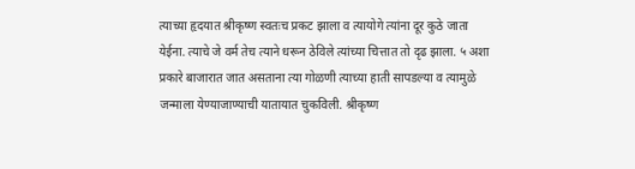त्याच्या हृदयात श्रीकृष्ण स्वतःच प्रकट झाला व त्यायोगे त्यांना दूर कुठे जाता येईना. त्याचे जे वर्म तेच त्याने धरून ठेविले त्यांच्या चित्तात तो दृढ झाला. ५ अशा प्रकारे बाजारात जात असताना त्या गोळणी त्याच्या हाती सापडल्या व त्यामुळे जन्माला येण्याजाण्याची यातायात चुकविली. श्रीकृष्ण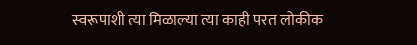स्वरूपाशी त्या मिळाल्या त्या काही परत लोकीक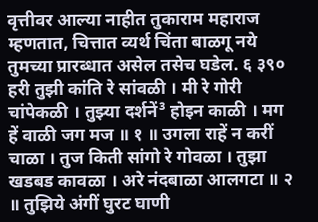वृत्तीवर आल्या नाहीत तुकाराम महाराज म्हणतात, चित्तात व्यर्थ चिंता बाळगू नये तुमच्या प्रारब्धात असेल तसेच घडेल. ६ ३९० हरी तुझी कांति रे सांवळी । मी रे गोरी चांपेकळी । तुझ्या दर्शनें³ होइन काळी । मग हें वाळी जग मज ॥ १ ॥ उगला राहें न करीं चाळा । तुज किती सांगो रे गोवळा । तुझा खडबड कावळा । अरे नंदबाळा आलगटा ॥ २ ॥ तुझिये अंगीं घुरट घाणी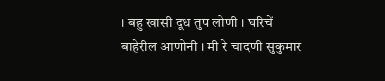। बहु खासी दूध तुप लोणी । घरिचें बाहेरील आणोनी । मी रे चादणी सुकुमार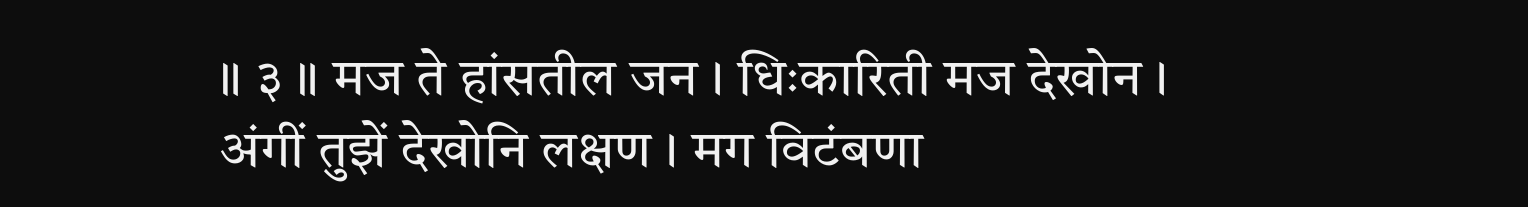॥ ३ ॥ मज ते हांसतील जन । धिःकारिती मज देखोन । अंगीं तुझें देखोनि लक्षण । मग विटंबणा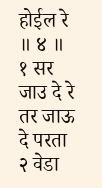होईल रे ॥ ४ ॥ १ सर जाउ दे रे तर जाऊ दे परता २ वेडा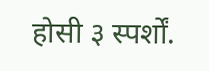होसी ३ स्पर्शों.